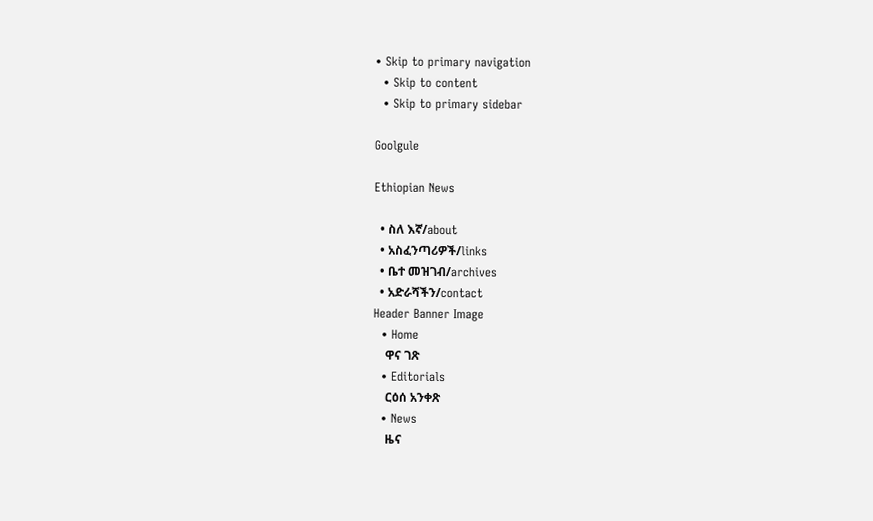• Skip to primary navigation
  • Skip to content
  • Skip to primary sidebar

Goolgule

Ethiopian News

  • ስለ እኛ/about
  • አስፈንጣሪዎች/links
  • ቤተ መዝገብ/archives
  • አድራሻችን/contact
Header Banner Image
  • Home
    ዋና ገጽ
  • Editorials
    ርዕሰ አንቀጽ
  • News
    ዜና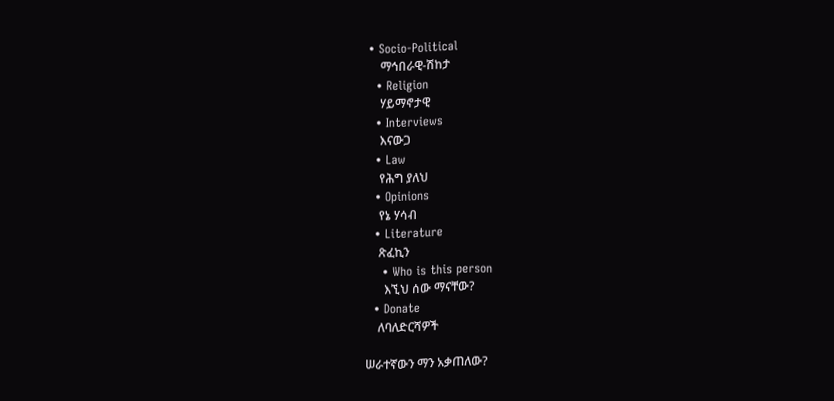• Socio-Political
    ማኅበራዊ-ሽከታ
  • Religion
    ሃይማኖታዊ
  • Interviews
    እናውጋ
  • Law
    የሕግ ያለህ
  • Opinions
    የኔ ሃሳብ
  • Literature
    ጽፈኪን
    • Who is this person
      እኚህ ሰው ማናቸው?
  • Donate
    ለባለድርሻዎች

ሠራተኛውን ማን አቃጠለው?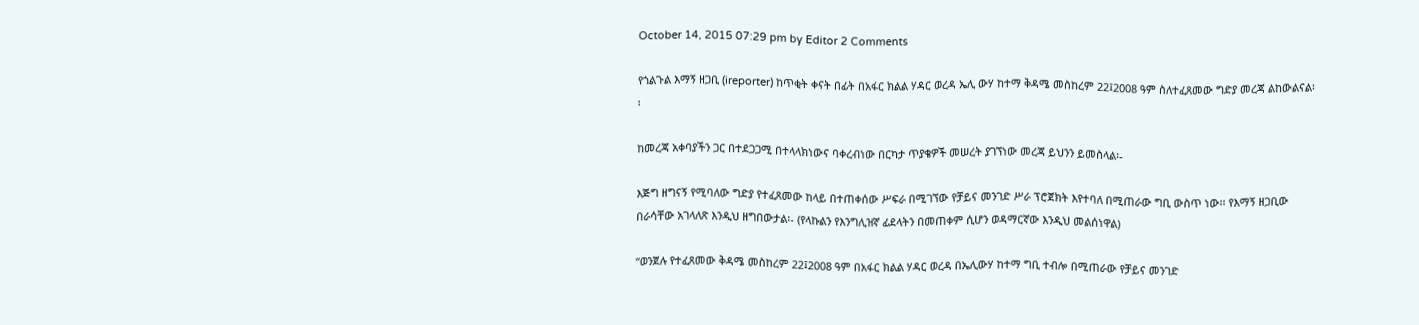October 14, 2015 07:29 pm by Editor 2 Comments

የጎልጉል እማኝ ዘጋቢ (ireporter) ከጥቂት ቀናት በፊት በአፋር ክልል ሃዳር ወረዳ ኤሊ ውሃ ከተማ ቅዳሜ መስከረም 22፤2008 ዓም ስለተፈጸመው ግድያ መረጃ ልከውልናል፡፡

ከመረጃ አቀባያችን ጋር በተደጋጋሚ በተላላክነውና ባቀረብነው በርካታ ጥያቄዎች መሠረት ያገኘነው መረጃ ይህንን ይመስላል፡-

እጅግ ዘግናኝ የሚባለው ግድያ የተፈጸመው ከላይ በተጠቀሰው ሥፍራ በሚገኘው የቻይና መንገድ ሥራ ፕሮጀክት እየተባለ በሚጠራው ግቢ ውስጥ ነው፡፡ የእማኝ ዘጋቢው በራሳቸው አገላለጽ እንዲህ ዘግበውታል፡- (የላኩልን የእንግሊዝኛ ፊደላትን በመጠቀም ሲሆን ወዳማርኛው እንዲህ መልሰነዋል)

“ወንጀሉ የተፈጸመው ቅዳሜ መስከረም 22፤2008 ዓም በአፋር ክልል ሃዳር ወረዳ በኤሊውሃ ከተማ ግቢ ተብሎ በሚጠራው የቻይና መንገድ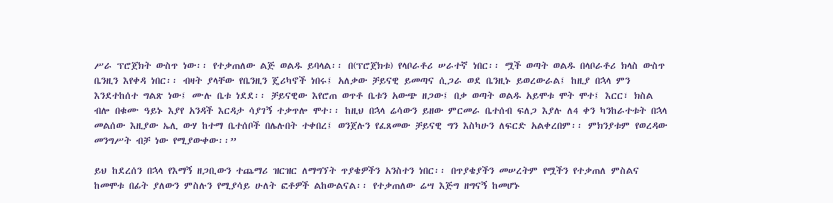ሥራ ፕሮጀክት ውስጥ ነው፡፡ የተቃጠለው ልጅ ወልዱ ይባላል፡፡ በ(ፕሮጀክቱ) የላቦራቶሪ ሠራተኛ ነበር፡፡ ሟች ወጣት ወልዱ በላቦራቶሪ ክላስ ውስጥ ቤንዚን እየቀዳ ነበር፡፡ ብዛት ያላቸው የቤንዚን ጄሪካኖች ነበሩ፤ አለቃው ቻይናዊ ይመጣና ሲጋራ ወደ ቤንዚኑ ይወረውራል፤ ከዚያ በኋላ ምን እንደተከሰተ ግልጽ ነው፤ ሙሉ ቤቱ ነደደ፡፡ ቻይናዊው እየሮጠ ወጥቶ ቤቱን አውጭ ዘጋው፤ በቃ ወጣት ወልዱ አይሞቱ ሞት ሞተ፤ እርር፣ ክስል ብሎ በቁሙ ዓይኑ እያየ አንዳች እርዳታ ሳያገኝ ተቃጥሎ ሞተ፡፡ ከዚህ በኋላ ሬሳውን ይዘው ምርመራ ቤተሰብ ፍለጋ እያሉ ለ4 ቀን ካንከራተቱት በኋላ መልሰው እዚያው ኤሊ ውሃ ከተማ ቤተሰቦች በሌሉበት ተቀበረ፤ ወንጀሉን የፈጸመው ቻይናዊ ግን እስካሁን ለፍርድ አልቀረበም፡፡ ምክንያቱም የወረዳው መንግሥት ብቻ ነው የሚያውቀው፡፡”

ይህ ከደረሰን በኋላ የእማኝ ዘጋቢውን ተጨማሪ ዝርዝር ለማግኘት ጥያቄዎችን አንስተን ነበር፡፡ በጥያቄያችን መሠረትም የሟችን የተቃጠለ ምስልና ከመሞቱ በፊት ያለውን ምስሉን የሚያሳይ ሁለት ፎቶዎች ልከውልናል፡፡ የተቃጠለው ሬሣ እጅግ ዘግናኝ ከመሆኑ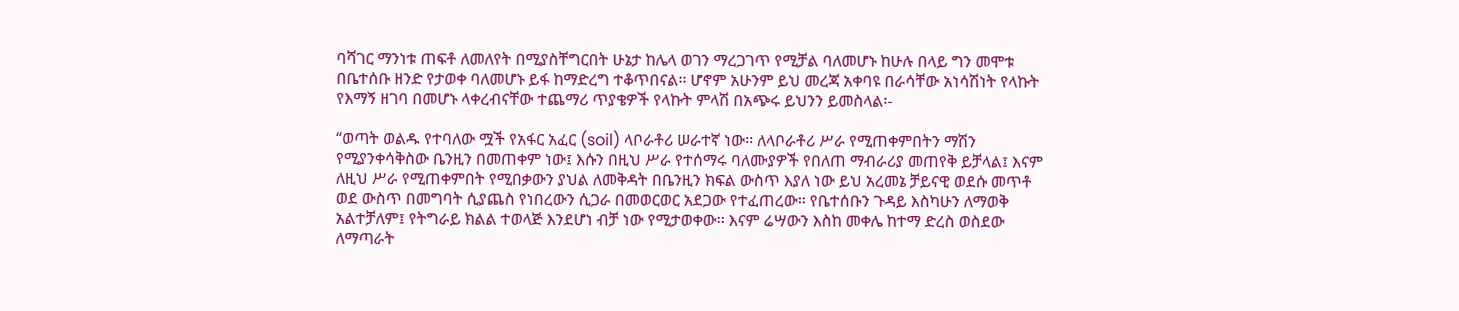ባሻገር ማንነቱ ጠፍቶ ለመለየት በሚያስቸግርበት ሁኔታ ከሌላ ወገን ማረጋገጥ የሚቻል ባለመሆኑ ከሁሉ በላይ ግን መሞቱ በቤተሰቡ ዘንድ የታወቀ ባለመሆኑ ይፋ ከማድረግ ተቆጥበናል፡፡ ሆኖም አሁንም ይህ መረጃ አቀባዩ በራሳቸው አነሳሽነት የላኩት የእማኝ ዘገባ በመሆኑ ላቀረብናቸው ተጨማሪ ጥያቄዎች የላኩት ምላሽ በአጭሩ ይህንን ይመስላል፡-

“ወጣት ወልዱ የተባለው ሟች የአፋር አፈር (soil) ላቦራቶሪ ሠራተኛ ነው፡፡ ለላቦራቶሪ ሥራ የሚጠቀምበትን ማሽን የሚያንቀሳቅስው ቤንዚን በመጠቀም ነው፤ እሱን በዚህ ሥራ የተሰማሩ ባለሙያዎች የበለጠ ማብራሪያ መጠየቅ ይቻላል፤ እናም ለዚህ ሥራ የሚጠቀምበት የሚበቃውን ያህል ለመቅዳት በቤንዚን ክፍል ውስጥ እያለ ነው ይህ አረመኔ ቻይናዊ ወደሱ መጥቶ ወደ ውስጥ በመግባት ሲያጨስ የነበረውን ሲጋራ በመወርወር አደጋው የተፈጠረው፡፡ የቤተሰቡን ጉዳይ እስካሁን ለማወቅ አልተቻለም፤ የትግራይ ክልል ተወላጅ እንደሆነ ብቻ ነው የሚታወቀው፡፡ እናም ሬሣውን እስከ መቀሌ ከተማ ድረስ ወስደው ለማጣራት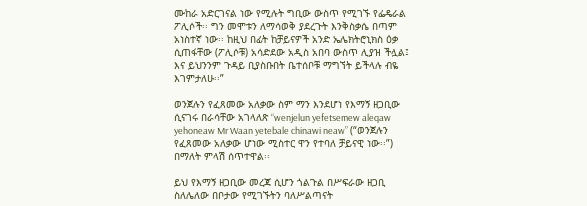ሙከራ አድርገናል ነው የሚሉት ግቢው ውስጥ የሚገኙ የፌዴራል ፖሊሶች፡፡ ግን መሞቱን ለማሳወቅ ያደረጉት እንቅስቃሴ በጣም አነስተኛ ነው፡፡ ከዚህ በፊት ከቻይናዎች አንድ ኤሌክትሮኒክስ ዕቃ ሲጠፋቸው (ፖሊሶቹ) አሳድደው አዲስ አበባ ውስጥ ሊያዝ ችሏል፤ እና ይህንንም ጉዳይ ቢያስቡበት ቤተሰቦቹ ማግኘት ይችላሉ ብዬ እገምታለሁ፡፡”

ወንጀሉን የፈጸመው አለቃው ስም ማን እንደሆነ የእማኝ ዘጋቢው ሲናገሩ በራሳቸው አገላለጽ “wenjelun yefetsemew aleqaw yehoneaw Mr Waan yetebale chinawi neaw” (“ወንጀሉን የፈጸመው አለቃው ሆነው ሚስተር ዋን የተባለ ቻይናዊ ነው፡፡”) በማለት ምላሽ ሰጥተዋል፡፡

ይህ የእማኝ ዘጋቢው መረጃ ሲሆን ጎልጉል በሥፍራው ዘጋቢ ስለሌለው በቦታው የሚገኙትን ባለሥልጣናት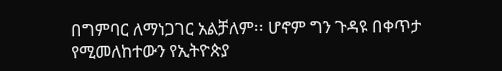በግምባር ለማነጋገር አልቻለም፡፡ ሆኖም ግን ጉዳዩ በቀጥታ የሚመለከተውን የኢትዮጵያ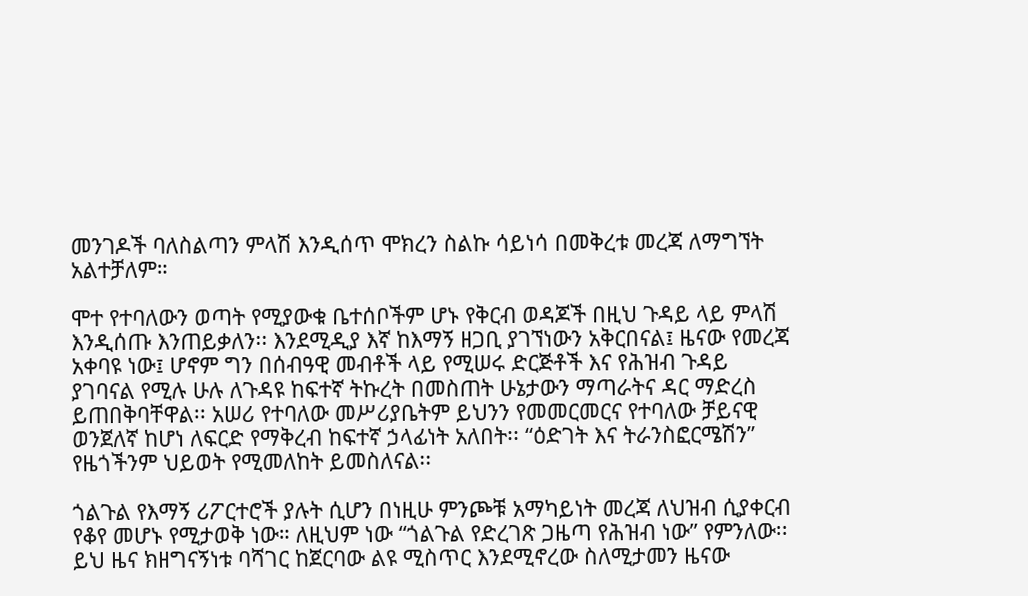መንገዶች ባለስልጣን ምላሽ እንዲሰጥ ሞክረን ስልኩ ሳይነሳ በመቅረቱ መረጃ ለማግኘት አልተቻለም።

ሞተ የተባለውን ወጣት የሚያውቁ ቤተሰቦችም ሆኑ የቅርብ ወዳጆች በዚህ ጉዳይ ላይ ምላሽ እንዲሰጡ እንጠይቃለን፡፡ እንደሚዲያ እኛ ከእማኝ ዘጋቢ ያገኘነውን አቅርበናል፤ ዜናው የመረጃ አቀባዩ ነው፤ ሆኖም ግን በሰብዓዊ መብቶች ላይ የሚሠሩ ድርጅቶች እና የሕዝብ ጉዳይ ያገባናል የሚሉ ሁሉ ለጉዳዩ ከፍተኛ ትኩረት በመስጠት ሁኔታውን ማጣራትና ዳር ማድረስ ይጠበቅባቸዋል፡፡ አሠሪ የተባለው መሥሪያቤትም ይህንን የመመርመርና የተባለው ቻይናዊ ወንጀለኛ ከሆነ ለፍርድ የማቅረብ ከፍተኛ ኃላፊነት አለበት፡፡ “ዕድገት እና ትራንስፎርሜሽን” የዜጎችንም ህይወት የሚመለከት ይመስለናል፡፡

ጎልጉል የእማኝ ሪፖርተሮች ያሉት ሲሆን በነዚሁ ምንጮቹ አማካይነት መረጃ ለህዝብ ሲያቀርብ የቆየ መሆኑ የሚታወቅ ነው። ለዚህም ነው “ጎልጉል የድረገጽ ጋዜጣ የሕዝብ ነው” የምንለው፡፡ ይህ ዜና ክዘግናኝነቱ ባሻገር ከጀርባው ልዩ ሚስጥር እንደሚኖረው ስለሚታመን ዜናው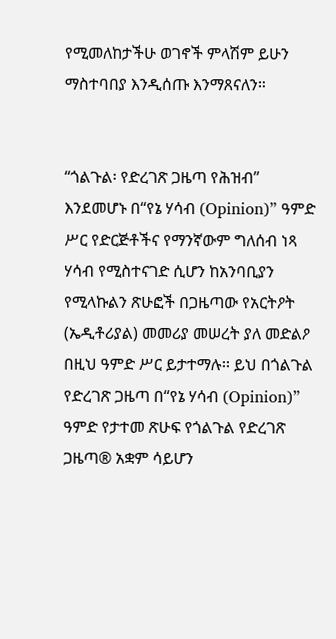የሚመለከታችሁ ወገኖች ምላሽም ይሁን ማስተባበያ እንዲሰጡ እንማጸናለን።


“ጎልጉል፡ የድረገጽ ጋዜጣ የሕዝብ” እንደመሆኑ በ“የኔ ሃሳብ (Opinion)” ዓምድ ሥር የድርጅቶችና የማንኛውም ግለሰብ ነጻ ሃሳብ የሚስተናገድ ሲሆን ከአንባቢያን የሚላኩልን ጽሁፎች በጋዜጣው የአርትዖት (ኤዲቶሪያል) መመሪያ መሠረት ያለ መድልዖ በዚህ ዓምድ ሥር ይታተማሉ፡፡ ይህ በጎልጉል የድረገጽ ጋዜጣ በ“የኔ ሃሳብ (Opinion)” ዓምድ የታተመ ጽሁፍ የጎልጉል የድረገጽ ጋዜጣ® አቋም ሳይሆን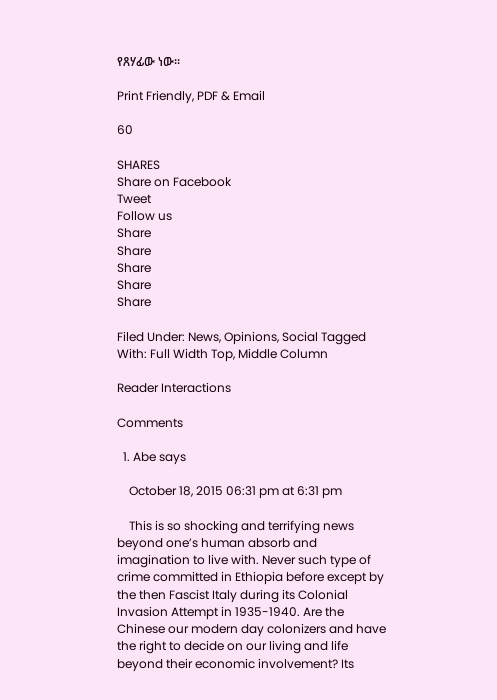የጸሃፊው ነው፡፡

Print Friendly, PDF & Email

60

SHARES
Share on Facebook
Tweet
Follow us
Share
Share
Share
Share
Share

Filed Under: News, Opinions, Social Tagged With: Full Width Top, Middle Column

Reader Interactions

Comments

  1. Abe says

    October 18, 2015 06:31 pm at 6:31 pm

    This is so shocking and terrifying news beyond one’s human absorb and imagination to live with. Never such type of crime committed in Ethiopia before except by the then Fascist Italy during its Colonial Invasion Attempt in 1935-1940. Are the Chinese our modern day colonizers and have the right to decide on our living and life beyond their economic involvement? Its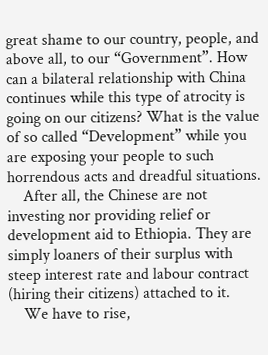great shame to our country, people, and above all, to our “Government”. How can a bilateral relationship with China continues while this type of atrocity is going on our citizens? What is the value of so called “Development” while you are exposing your people to such horrendous acts and dreadful situations.
    After all, the Chinese are not investing nor providing relief or development aid to Ethiopia. They are simply loaners of their surplus with steep interest rate and labour contract (hiring their citizens) attached to it.
    We have to rise,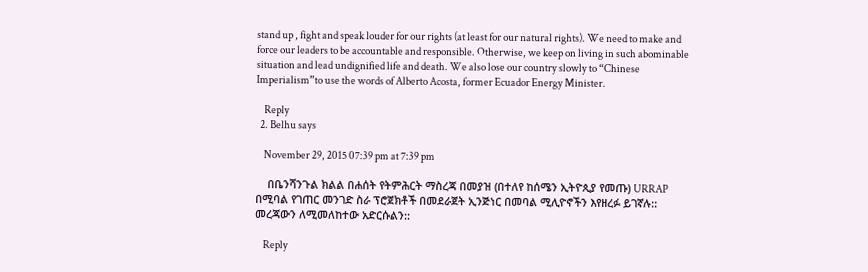stand up , fight and speak louder for our rights (at least for our natural rights). We need to make and force our leaders to be accountable and responsible. Otherwise, we keep on living in such abominable situation and lead undignified life and death. We also lose our country slowly to “Chinese Imperialism”to use the words of Alberto Acosta, former Ecuador Energy Minister.

    Reply
  2. Belhu says

    November 29, 2015 07:39 pm at 7:39 pm

    በቤንሻንጉል ክልል በሐሰት የትምሕርት ማስረጃ በመያዝ (በተለየ ከሰሜን ኢትዮጲያ የመጡ) URRAP በሚባል የገጠር መንገድ ስራ ፕሮጀክቶች በመደራጀት ኢንጅነር በመባል ሚሊዮኖችን እየዘረፉ ይገኛሉ:: መረጃውን ለሚመለከተው አድርሱልን::

    Reply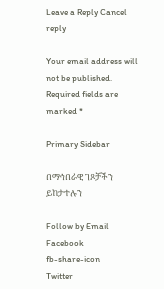Leave a Reply Cancel reply

Your email address will not be published. Required fields are marked *

Primary Sidebar

በማኅበራዊ ገጾቻችን ይከታተሉን

Follow by Email
Facebook
fb-share-icon
Twitter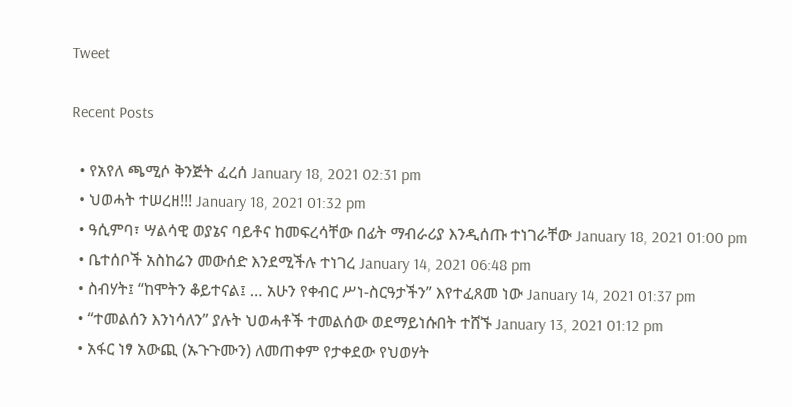Tweet

Recent Posts

  • የአየለ ጫሚሶ ቅንጅት ፈረሰ January 18, 2021 02:31 pm
  • ህወሓት ተሠረዘ!!! January 18, 2021 01:32 pm
  • ዓሲምባ፣ ሣልሳዊ ወያኔና ባይቶና ከመፍረሳቸው በፊት ማብራሪያ እንዲሰጡ ተነገራቸው January 18, 2021 01:00 pm
  • ቤተሰቦች አስከሬን መውሰድ እንደሚችሉ ተነገረ January 14, 2021 06:48 pm
  • ስብሃት፤ “ከሞትን ቆይተናል፤ … አሁን የቀብር ሥነ-ስርዓታችን” እየተፈጸመ ነው January 14, 2021 01:37 pm
  • “ተመልሰን እንነሳለን” ያሉት ህወሓቶች ተመልሰው ወደማይነሱበት ተሸኙ January 13, 2021 01:12 pm
  • አፋር ነፃ አውጪ (ኡጉጉሙን) ለመጠቀም የታቀደው የህወሃት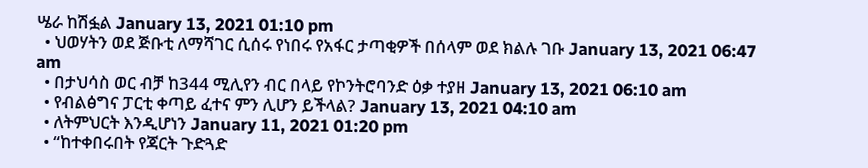ሤራ ከሽፏል January 13, 2021 01:10 pm
  • ህወሃትን ወደ ጅቡቲ ለማሻገር ሲሰሩ የነበሩ የአፋር ታጣቂዎች በሰላም ወደ ክልሉ ገቡ January 13, 2021 06:47 am
  • በታህሳስ ወር ብቻ ከ344 ሚሊየን ብር በላይ የኮንትሮባንድ ዕቃ ተያዘ January 13, 2021 06:10 am
  • የብልፅግና ፓርቲ ቀጣይ ፈተና ምን ሊሆን ይችላል? January 13, 2021 04:10 am
  • ለትምህርት እንዲሆነን January 11, 2021 01:20 pm
  • “ከተቀበሩበት የጃርት ጉድጓድ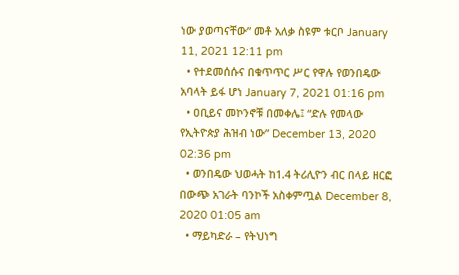ነው ያወጣናቸው” መቶ አለቃ ስዩም ቱርቦ January 11, 2021 12:11 pm
  • የተደመሰሱና በቁጥጥር ሥር የዋሉ የወንበዴው አባላት ይፋ ሆነ January 7, 2021 01:16 pm
  • ዐቢይና መኮንኖቹ በመቀሌ፤ “ድሉ የመላው የኢትዮጵያ ሕዝብ ነው” December 13, 2020 02:36 pm
  • ወንበዴው ህወሓት ከ1.4 ትሪሊዮን ብር በላይ ዘርፎ በውጭ አገራት ባንኮች አስቀምጧል December 8, 2020 01:05 am
  • ማይካድራ – የትህነግ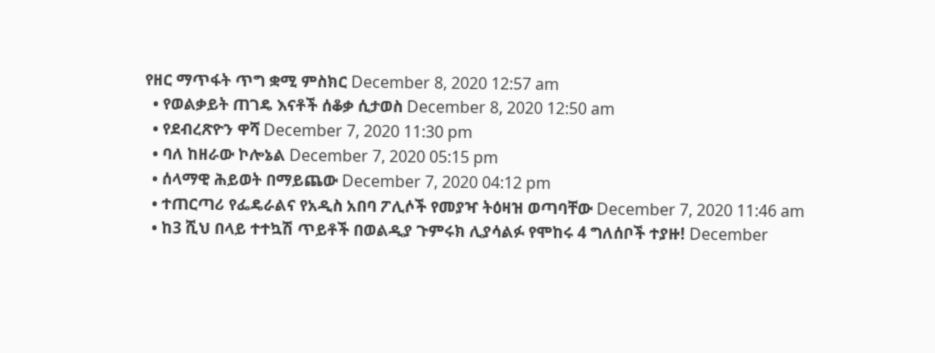የዘር ማጥፋት ጥግ ቋሚ ምስክር December 8, 2020 12:57 am
  • የወልቃይት ጠገዴ እናቶች ሰቆቃ ሲታወስ December 8, 2020 12:50 am
  • የደብረጽዮን ዋሻ December 7, 2020 11:30 pm
  • ባለ ከዘራው ኮሎኔል December 7, 2020 05:15 pm
  • ሰላማዊ ሕይወት በማይጨው December 7, 2020 04:12 pm
  • ተጠርጣሪ የፌዴራልና የአዲስ አበባ ፖሊሶች የመያዣ ትዕዛዝ ወጣባቸው December 7, 2020 11:46 am
  • ከ3 ሺህ በላይ ተተኳሽ ጥይቶች በወልዲያ ጉምሩክ ሊያሳልፉ የሞከሩ 4 ግለሰቦች ተያዙ! December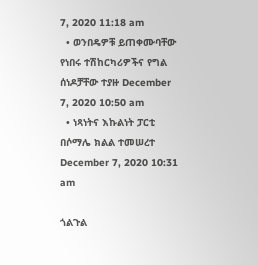7, 2020 11:18 am
  • ወንበዴዎቹ ይጠቀሙባቸው የነበሩ ተሽከርካሪዎችና የግል ሰነዶቻቸው ተያዙ December 7, 2020 10:50 am
  • ነጻነትና እኩልነት ፓርቲ በሶማሌ ክልል ተመሠረተ December 7, 2020 10:31 am

ጎልጉል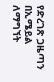የድረገጽ ጋዜጣን በኢሜይል ለማግኘት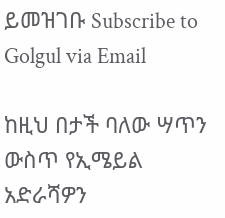ይመዝገቡ Subscribe to Golgul via Email

ከዚህ በታች ባለው ሣጥን ውስጥ የኢሜይል አድራሻዎን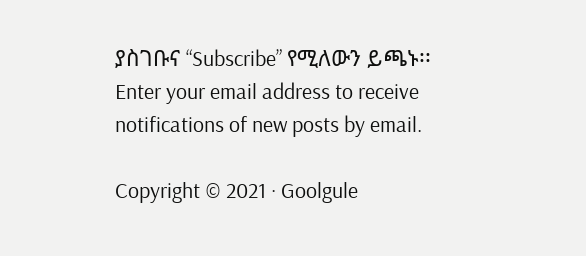ያስገቡና “Subscribe” የሚለውን ይጫኑ፡፡
Enter your email address to receive notifications of new posts by email.

Copyright © 2021 · Goolgule